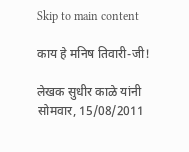Skip to main content

काय हे मनिष तिवारी-जी!

लेखक सुधीर काळे यांनी सोमवार, 15/08/2011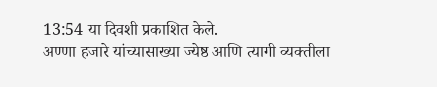13:54 या दिवशी प्रकाशित केले.
अण्णा हजारे यांच्यासाख्या ज्येष्ठ आणि त्यागी व्यक्तीला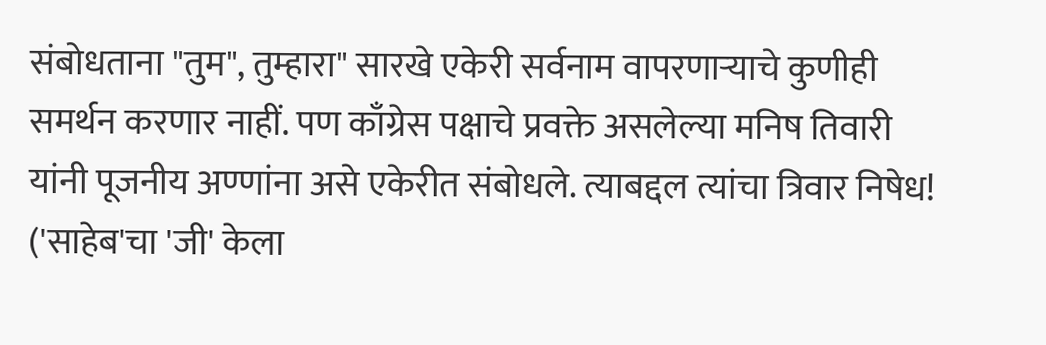संबोधताना "तुम", तुम्हारा" सारखे एकेरी सर्वनाम वापरणार्‍याचे कुणीही समर्थन करणार नाहीं. पण काँग्रेस पक्षाचे प्रवक्ते असलेल्या मनिष तिवारी यांनी पूजनीय अण्णांना असे एकेरीत संबोधले. त्याबद्दल त्यांचा त्रिवार निषेध! ('साहेब'चा 'जी' केला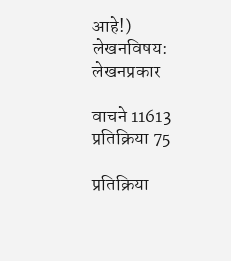आहे!)
लेखनविषय:
लेखनप्रकार

वाचने 11613
प्रतिक्रिया 75

प्रतिक्रिया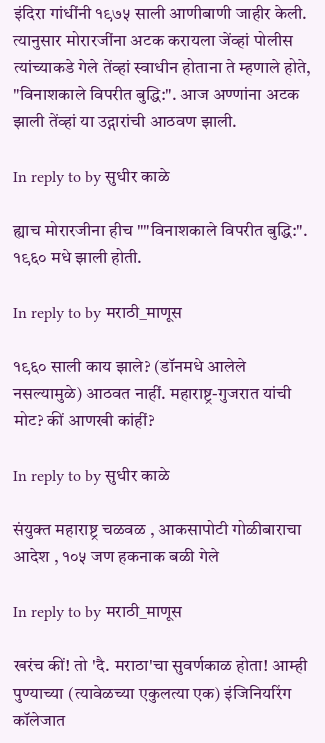इंदिरा गांधींनी १९७५ साली आणीबाणी जाहीर केली. त्यानुसार मोरारजींना अटक करायला जेंव्हां पोलीस त्यांच्याकडे गेले तेंव्हां स्वाधीन होताना ते म्हणाले होते, "विनाशकाले विपरीत बुद्धि:". आज अण्णांना अटक झाली तेंव्हां या उद्गारांची आठवण झाली.

In reply to by सुधीर काळे

ह्याच मोरारजीना हीच ""विनाशकाले विपरीत बुद्धि:". १९६० मधे झाली होती.

In reply to by मराठी_माणूस

१९६० साली काय झाले? (डॉनमधे आलेले नसल्यामुळे) आठवत नाहीं. महाराष्ट्र-गुजरात यांची मोट? कीं आणखी कांहीं?

In reply to by सुधीर काळे

संयुक्त महाराष्ट्र चळवळ , आकसापोटी गोळीबाराचा आदेश , १०५ जण हकनाक बळी गेले

In reply to by मराठी_माणूस

खरंच कीं! तो 'दै. मराठा'चा सुवर्णकाळ होता! आम्ही पुण्याच्या (त्यावेळच्या एकुलत्या एक) इंजिनियरिंग कॉलेजात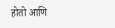होतो आणि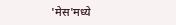'मेस'मध्ये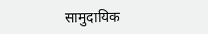सामुदायिक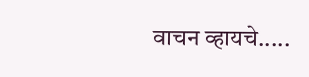वाचन व्हायचे.....